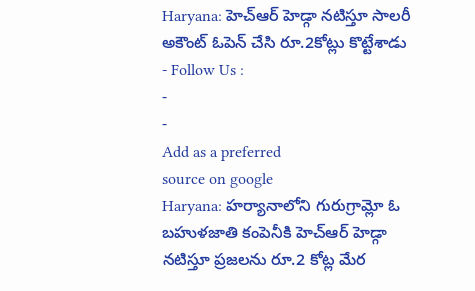Haryana: హెచ్ఆర్ హెడ్గా నటిస్తూ సాలరీ అకౌంట్ ఓపెన్ చేసి రూ.2కోట్లు కొట్టేశాడు
- Follow Us :
-
-
Add as a preferred
source on google
Haryana: హర్యానాలోని గురుగ్రామ్లో ఓ బహుళజాతి కంపెనీకి హెచ్ఆర్ హెడ్గా నటిస్తూ ప్రజలను రూ.2 కోట్ల మేర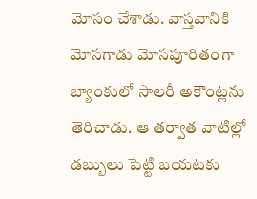మోసం చేశాడు. వాస్తవానికి మోసగాడు మోసపూరితంగా బ్యాంకులో సాలరీ అకౌంట్లను తెరిచాడు. ఆ తర్వాత వాటిల్లో డబ్బులు పెట్టి బయటకు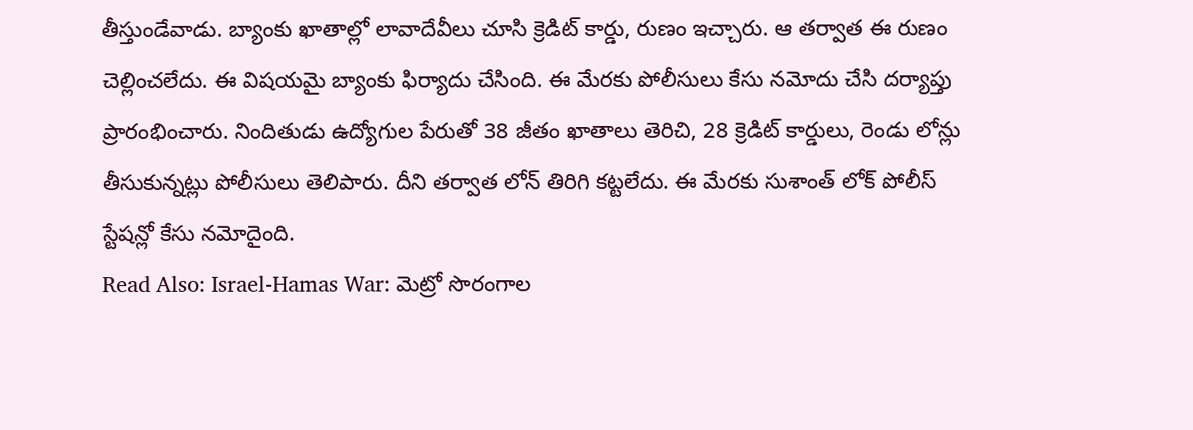తీస్తుండేవాడు. బ్యాంకు ఖాతాల్లో లావాదేవీలు చూసి క్రెడిట్ కార్డు, రుణం ఇచ్చారు. ఆ తర్వాత ఈ రుణం చెల్లించలేదు. ఈ విషయమై బ్యాంకు ఫిర్యాదు చేసింది. ఈ మేరకు పోలీసులు కేసు నమోదు చేసి దర్యాప్తు ప్రారంభించారు. నిందితుడు ఉద్యోగుల పేరుతో 38 జీతం ఖాతాలు తెరిచి, 28 క్రెడిట్ కార్డులు, రెండు లోన్లు తీసుకున్నట్లు పోలీసులు తెలిపారు. దీని తర్వాత లోన్ తిరిగి కట్టలేదు. ఈ మేరకు సుశాంత్ లోక్ పోలీస్ స్టేషన్లో కేసు నమోదైంది.
Read Also: Israel-Hamas War: మెట్రో సొరంగాల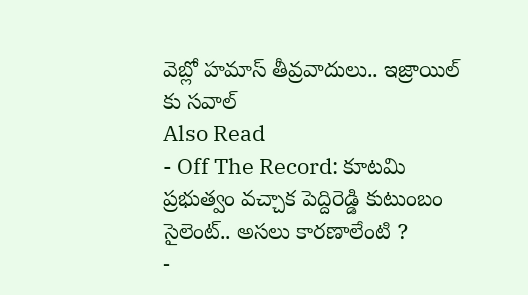వెబ్లో హమాస్ తీవ్రవాదులు.. ఇజ్రాయిల్ కు సవాల్
Also Read
- Off The Record: కూటమి ప్రభుత్వం వచ్చాక పెద్దిరెడ్డి కుటుంబం సైలెంట్.. అసలు కారణాలేంటి ?
-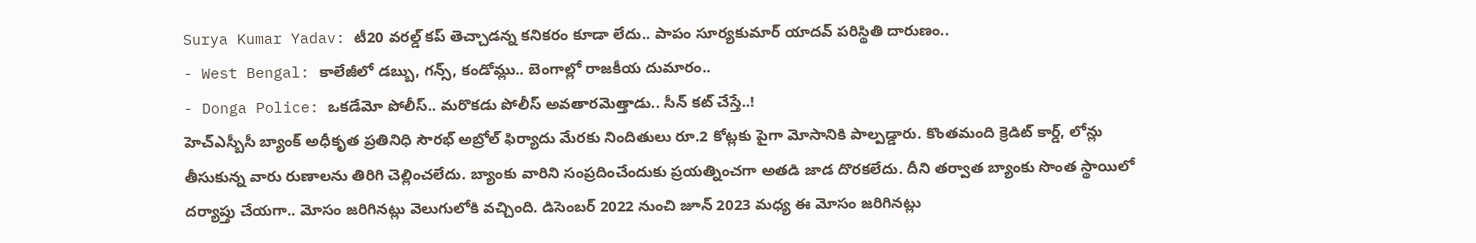Surya Kumar Yadav: టీ20 వరల్డ్ కప్ తెచ్చాడన్న కనికరం కూడా లేదు.. పాపం సూర్యకుమార్ యాదవ్ పరిస్థితి దారుణం..
- West Bengal: కాలేజీలో డబ్బు, గన్స్, కండోమ్లు.. బెంగాల్లో రాజకీయ దుమారం..
- Donga Police: ఒకడేమో పోలీస్.. మరొకడు పోలీస్ అవతారమెత్తాడు.. సీన్ కట్ చేస్తే..!
హెచ్ఎస్బీసీ బ్యాంక్ అధీకృత ప్రతినిధి సౌరభ్ అబ్రోల్ ఫిర్యాదు మేరకు నిందితులు రూ.2 కోట్లకు పైగా మోసానికి పాల్పడ్డారు. కొంతమంది క్రెడిట్ కార్డ్, లోన్లు తీసుకున్న వారు రుణాలను తిరిగి చెల్లించలేదు. బ్యాంకు వారిని సంప్రదించేందుకు ప్రయత్నించగా అతడి జాడ దొరకలేదు. దీని తర్వాత బ్యాంకు సొంత స్థాయిలో దర్యాప్తు చేయగా.. మోసం జరిగినట్లు వెలుగులోకి వచ్చింది. డిసెంబర్ 2022 నుంచి జూన్ 2023 మధ్య ఈ మోసం జరిగినట్లు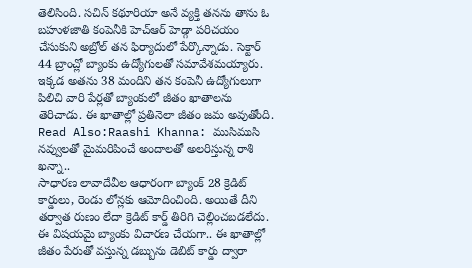తెలిసింది. సచిన్ కథూరియా అనే వ్యక్తి తనను తాను ఓ బహుళజాతి కంపెనీకి హెచ్ఆర్ హెడ్గా పరిచయం చేసుకుని అబ్రోల్ తన ఫిర్యాదులో పేర్కొన్నాడు. సెక్టార్ 44 బ్రాంచ్లో బ్యాంకు ఉద్యోగులతో సమావేశమయ్యారు. ఇక్కడ అతను 38 మందిని తన కంపెనీ ఉద్యోగులుగా పిలిచి వారి పేర్లతో బ్యాంకులో జీతం ఖాతాలను తెరిచాడు. ఈ ఖాతాల్లో ప్రతినెలా జీతం జమ అవుతోంది.
Read Also:Raashi Khanna: ముసిముసి నవ్వులతో మైమరిపించే అందాలతో అలరిస్తున్న రాశి ఖన్నా..
సాధారణ లావాదేవీల ఆధారంగా బ్యాంక్ 28 క్రెడిట్ కార్డులు, రెండు లోన్లకు ఆమోదించింది. అయితే దీని తర్వాత రుణం లేదా క్రెడిట్ కార్డ్ తిరిగి చెల్లించబడలేదు. ఈ విషయమై బ్యాంకు విచారణ చేయగా.. ఈ ఖాతాల్లో జీతం పేరుతో వస్తున్న డబ్బును డెబిట్ కార్డు ద్వారా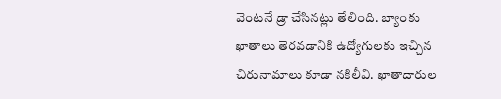వెంటనే డ్రా చేసినట్లు తేలింది. బ్యాంకు ఖాతాలు తెరవడానికి ఉద్యోగులకు ఇచ్చిన చిరునామాలు కూడా నకిలీవి. ఖాతాదారుల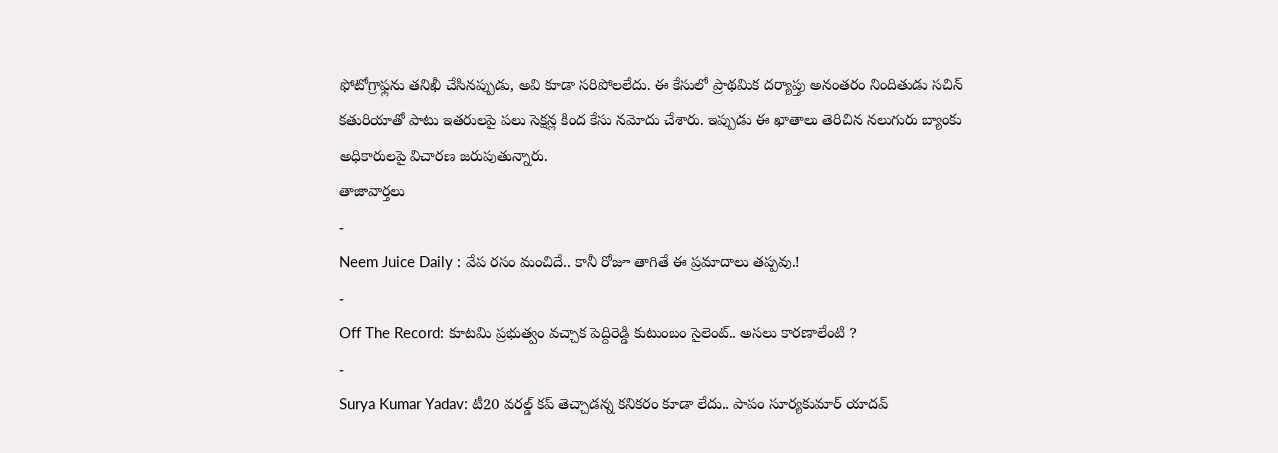ఫోటోగ్రాఫ్లను తనిఖీ చేసినప్పుడు, అవి కూడా సరిపోలలేదు. ఈ కేసులో ప్రాథమిక దర్యాప్తు అనంతరం నిందితుడు సచిన్ కతురియాతో పాటు ఇతరులపై పలు సెక్షన్ల కింద కేసు నమోదు చేశారు. ఇప్పుడు ఈ ఖాతాలు తెరిచిన నలుగురు బ్యాంకు అధికారులపై విచారణ జరుపుతున్నారు.
తాజావార్తలు
-
Neem Juice Daily : వేప రసం మంచిదే.. కానీ రోజూ తాగితే ఈ ప్రమాదాలు తప్పవు.!
-
Off The Record: కూటమి ప్రభుత్వం వచ్చాక పెద్దిరెడ్డి కుటుంబం సైలెంట్.. అసలు కారణాలేంటి ?
-
Surya Kumar Yadav: టీ20 వరల్డ్ కప్ తెచ్చాడన్న కనికరం కూడా లేదు.. పాపం సూర్యకుమార్ యాదవ్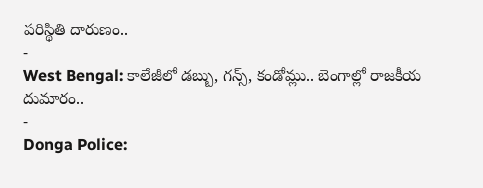పరిస్థితి దారుణం..
-
West Bengal: కాలేజీలో డబ్బు, గన్స్, కండోమ్లు.. బెంగాల్లో రాజకీయ దుమారం..
-
Donga Police: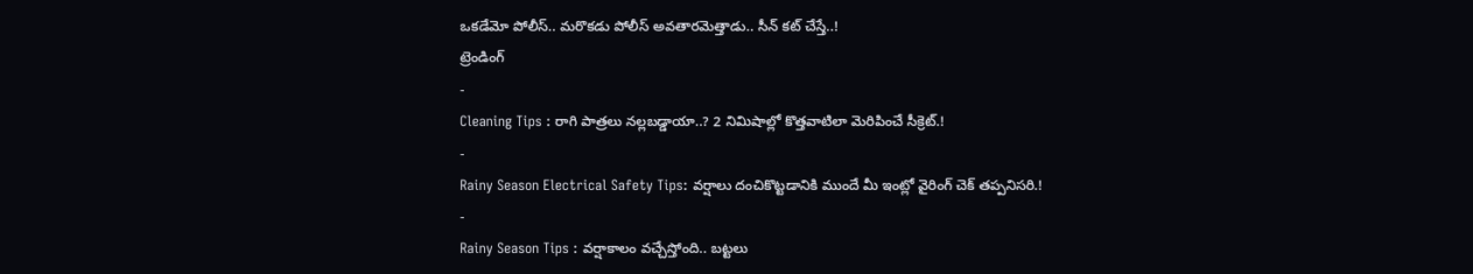ఒకడేమో పోలీస్.. మరొకడు పోలీస్ అవతారమెత్తాడు.. సీన్ కట్ చేస్తే..!
ట్రెండింగ్
-
Cleaning Tips : రాగి పాత్రలు నల్లబడ్డాయా..? 2 నిమిషాల్లో కొత్తవాటిలా మెరిపించే సీక్రెట్.!
-
Rainy Season Electrical Safety Tips: వర్షాలు దంచికొట్టడానికి ముందే మీ ఇంట్లో వైరింగ్ చెక్ తప్పనిసరి.!
-
Rainy Season Tips : వర్షాకాలం వచ్చేస్తోంది.. బట్టలు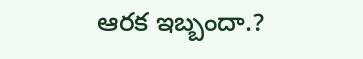ఆరక ఇబ్బందా.?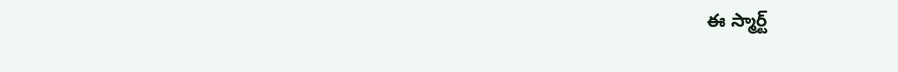ఈ స్మార్ట్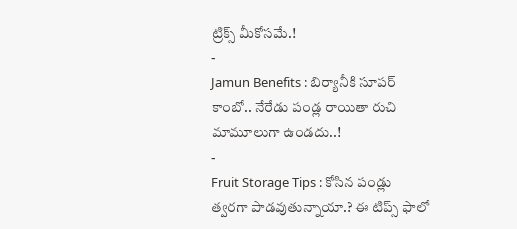ట్రిక్స్ మీకోసమే.!
-
Jamun Benefits : బిర్యానీకి సూపర్ కాంబో.. నేరేడు పండ్ల రాయితా రుచి మామూలుగా ఉండదు..!
-
Fruit Storage Tips : కోసిన పండ్లు త్వరగా పాడవుతున్నాయా.? ఈ టిప్స్ ఫాలో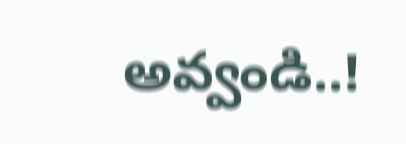అవ్వండి..!